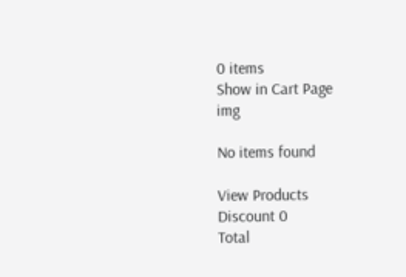0 items
Show in Cart Page
img

No items found

View Products
Discount 0
Total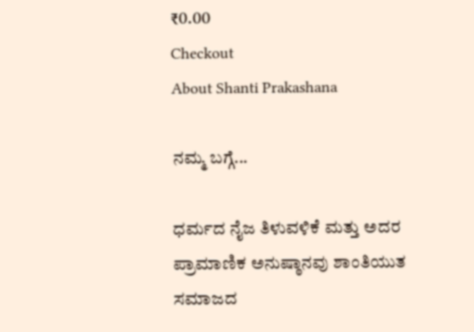₹0.00
Checkout
About Shanti Prakashana

ನಮ್ಮ ಬಗ್ಗೆ...

ಧರ್ಮದ ನೈಜ ತಿಳುವಳಿಕೆ ಮತ್ತು ಅದರ ಪ್ರಾಮಾಣಿಕ ಅನುಷ್ಠಾನವು ಶಾಂತಿಯುತ ಸಮಾಜದ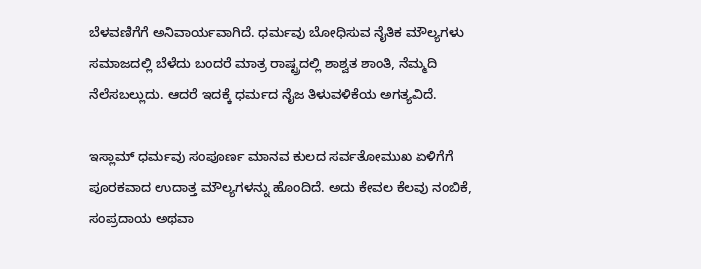ಬೆಳವಣಿಗೆಗೆ ಅನಿವಾರ್ಯವಾಗಿದೆ. ಧರ್ಮವು ಬೋಧಿಸುವ ನೈತಿಕ ಮೌಲ್ಯಗಳು ಸಮಾಜದಲ್ಲಿ ಬೆಳೆದು ಬಂದರೆ ಮಾತ್ರ ರಾಷ್ಟ್ರದಲ್ಲಿ ಶಾಶ್ವತ ಶಾಂತಿ, ನೆಮ್ಮದಿ ನೆಲೆಸಬಲ್ಲುದು. ಆದರೆ ಇದಕ್ಕೆ ಧರ್ಮದ ನೈಜ ತಿಳುವಳಿಕೆಯ ಅಗತ್ಯವಿದೆ.

ಇಸ್ಲಾಮ್ ಧರ್ಮವು ಸಂಪೂರ್ಣ ಮಾನವ ಕುಲದ ಸರ್ವತೋಮುಖ ಏಳಿಗೆಗೆ ಪೂರಕವಾದ ಉದಾತ್ತ ಮೌಲ್ಯಗಳನ್ನು ಹೊಂದಿದೆ. ಅದು ಕೇವಲ ಕೆಲವು ನಂಬಿಕೆ, ಸಂಪ್ರದಾಯ ಅಥವಾ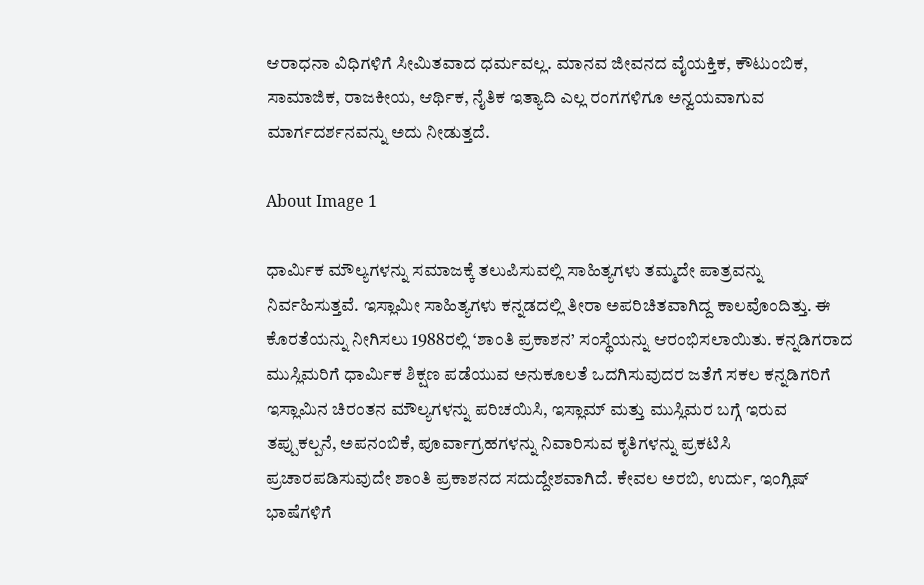ಆರಾಧನಾ ವಿಧಿಗಳಿಗೆ ಸೀಮಿತವಾದ ಧರ್ಮವಲ್ಲ. ಮಾನವ ಜೀವನದ ವೈಯಕ್ತಿಕ, ಕೌಟುಂಬಿಕ, ಸಾಮಾಜಿಕ, ರಾಜಕೀಯ, ಆರ್ಥಿಕ, ನೈತಿಕ ಇತ್ಯಾದಿ ಎಲ್ಲ ರಂಗಗಳಿಗೂ ಅನ್ವಯವಾಗುವ ಮಾರ್ಗದರ್ಶನವನ್ನು ಅದು ನೀಡುತ್ತದೆ.

About Image 1

ಧಾರ್ಮಿಕ ಮೌಲ್ಯಗಳನ್ನು ಸಮಾಜಕ್ಕೆ ತಲುಪಿಸುವಲ್ಲಿ ಸಾಹಿತ್ಯಗಳು ತಮ್ಮದೇ ಪಾತ್ರವನ್ನು ನಿರ್ವಹಿಸುತ್ತವೆ. ಇಸ್ಲಾಮೀ ಸಾಹಿತ್ಯಗಳು ಕನ್ನಡದಲ್ಲಿ ತೀರಾ ಅಪರಿಚಿತವಾಗಿದ್ದ ಕಾಲವೊಂದಿತ್ತು. ಈ ಕೊರತೆಯನ್ನು ನೀಗಿಸಲು 1988ರಲ್ಲಿ ‘ಶಾಂತಿ ಪ್ರಕಾಶನ’ ಸಂಸ್ಥೆಯನ್ನು ಆರಂಭಿಸಲಾಯಿತು. ಕನ್ನಡಿಗರಾದ ಮುಸ್ಲಿಮರಿಗೆ ಧಾರ್ಮಿಕ ಶಿಕ್ಷಣ ಪಡೆಯುವ ಅನುಕೂಲತೆ ಒದಗಿಸುವುದರ ಜತೆಗೆ ಸಕಲ ಕನ್ನಡಿಗರಿಗೆ ಇಸ್ಲಾಮಿನ ಚಿರಂತನ ಮೌಲ್ಯಗಳನ್ನು ಪರಿಚಯಿಸಿ, ಇಸ್ಲಾಮ್ ಮತ್ತು ಮುಸ್ಲಿಮರ ಬಗ್ಗೆ ಇರುವ ತಪ್ಪುಕಲ್ಪನೆ, ಅಪನಂಬಿಕೆ, ಪೂರ್ವಾಗ್ರಹಗಳನ್ನು ನಿವಾರಿಸುವ ಕೃತಿಗಳನ್ನು ಪ್ರಕಟಿಸಿ ಪ್ರಚಾರಪಡಿಸುವುದೇ ಶಾಂತಿ ಪ್ರಕಾಶನದ ಸದುದ್ದೇಶವಾಗಿದೆ. ಕೇವಲ ಅರಬಿ, ಉರ್ದು, ಇಂಗ್ಲಿಷ್ ಭಾಷೆಗಳಿಗೆ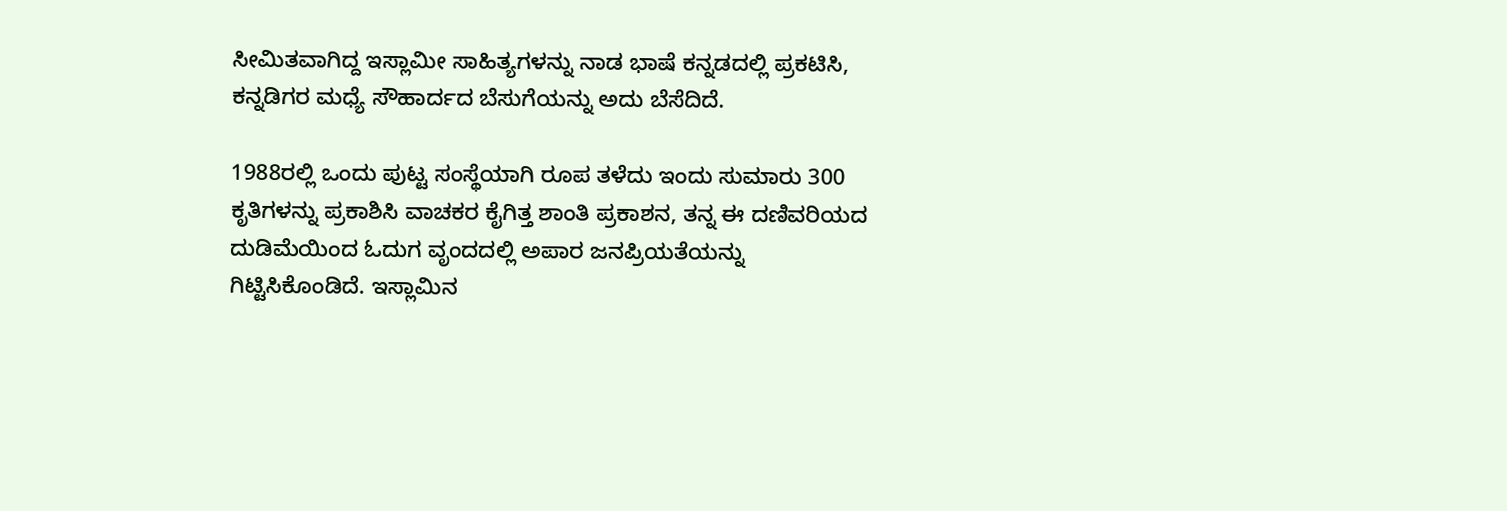ಸೀಮಿತವಾಗಿದ್ದ ಇಸ್ಲಾಮೀ ಸಾಹಿತ್ಯಗಳನ್ನು ನಾಡ ಭಾಷೆ ಕನ್ನಡದಲ್ಲಿ ಪ್ರಕಟಿಸಿ, ಕನ್ನಡಿಗರ ಮಧ್ಯೆ ಸೌಹಾರ್ದದ ಬೆಸುಗೆಯನ್ನು ಅದು ಬೆಸೆದಿದೆ.

1988ರಲ್ಲಿ ಒಂದು ಪುಟ್ಟ ಸಂಸ್ಥೆಯಾಗಿ ರೂಪ ತಳೆದು ಇಂದು ಸುಮಾರು 300 ಕೃತಿಗಳನ್ನು ಪ್ರಕಾಶಿಸಿ ವಾಚಕರ ಕೈಗಿತ್ತ ಶಾಂತಿ ಪ್ರಕಾಶನ, ತನ್ನ ಈ ದಣಿವರಿಯದ ದುಡಿಮೆಯಿಂದ ಓದುಗ ವೃಂದದಲ್ಲಿ ಅಪಾರ ಜನಪ್ರಿಯತೆಯನ್ನು ಗಿಟ್ಟಿಸಿಕೊಂಡಿದೆ. ಇಸ್ಲಾಮಿನ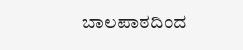ಬಾಲಪಾಠದಿಂದ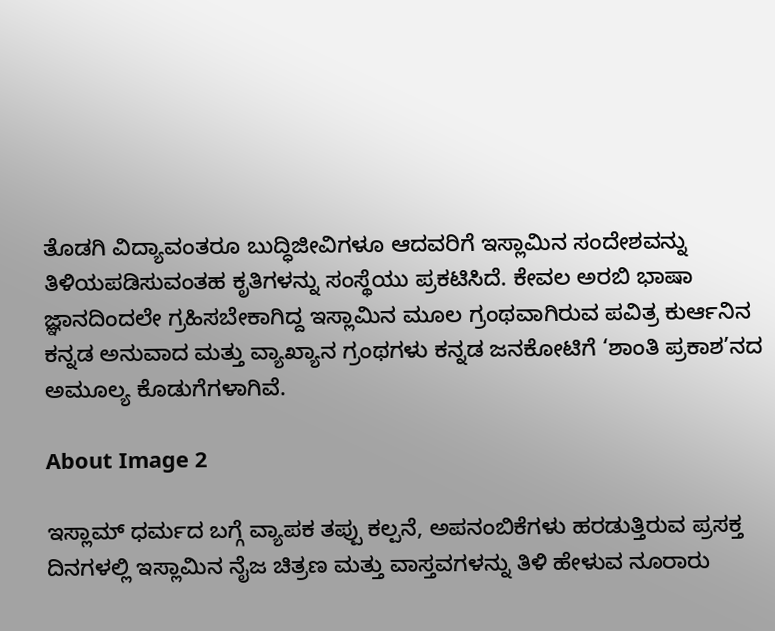ತೊಡಗಿ ವಿದ್ಯಾವಂತರೂ ಬುದ್ಧಿಜೀವಿಗಳೂ ಆದವರಿಗೆ ಇಸ್ಲಾಮಿನ ಸಂದೇಶವನ್ನು ತಿಳಿಯಪಡಿಸುವಂತಹ ಕೃತಿಗಳನ್ನು ಸಂಸ್ಥೆಯು ಪ್ರಕಟಿಸಿದೆ. ಕೇವಲ ಅರಬಿ ಭಾಷಾ ಜ್ಞಾನದಿಂದಲೇ ಗ್ರಹಿಸಬೇಕಾಗಿದ್ದ ಇಸ್ಲಾಮಿನ ಮೂಲ ಗ್ರಂಥವಾಗಿರುವ ಪವಿತ್ರ ಕುರ್ಆನಿನ ಕನ್ನಡ ಅನುವಾದ ಮತ್ತು ವ್ಯಾಖ್ಯಾನ ಗ್ರಂಥಗಳು ಕನ್ನಡ ಜನಕೋಟಿಗೆ ‘ಶಾಂತಿ ಪ್ರಕಾಶ’ನದ ಅಮೂಲ್ಯ ಕೊಡುಗೆಗಳಾಗಿವೆ.

About Image 2

ಇಸ್ಲಾಮ್ ಧರ್ಮದ ಬಗ್ಗೆ ವ್ಯಾಪಕ ತಪ್ಪು ಕಲ್ಪನೆ, ಅಪನಂಬಿಕೆಗಳು ಹರಡುತ್ತಿರುವ ಪ್ರಸಕ್ತ ದಿನಗಳಲ್ಲಿ ಇಸ್ಲಾಮಿನ ನೈಜ ಚಿತ್ರಣ ಮತ್ತು ವಾಸ್ತವಗಳನ್ನು ತಿಳಿ ಹೇಳುವ ನೂರಾರು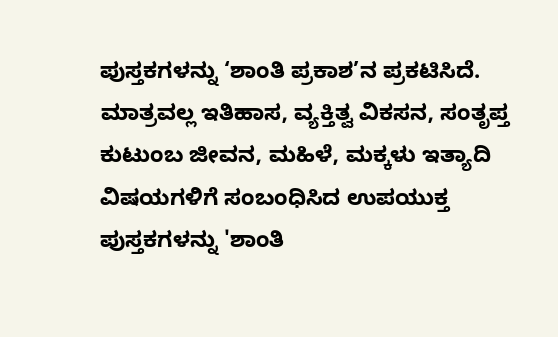ಪುಸ್ತಕಗಳನ್ನು ‘ಶಾಂತಿ ಪ್ರಕಾಶ’ನ ಪ್ರಕಟಿಸಿದೆ. ಮಾತ್ರವಲ್ಲ ಇತಿಹಾಸ, ವ್ಯಕ್ತಿತ್ವ ವಿಕಸನ, ಸಂತೃಪ್ತ ಕುಟುಂಬ ಜೀವನ, ಮಹಿಳೆ, ಮಕ್ಕಳು ಇತ್ಯಾದಿ ವಿಷಯಗಳಿಗೆ ಸಂಬಂಧಿಸಿದ ಉಪಯುಕ್ತ ಪುಸ್ತಕಗಳನ್ನು 'ಶಾಂತಿ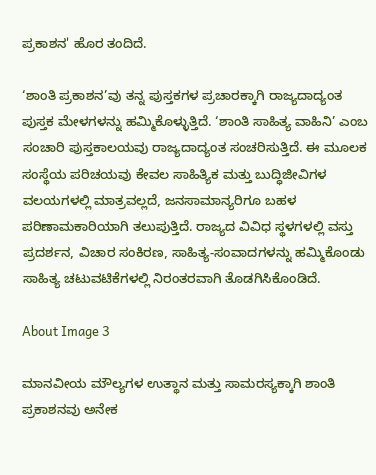ಪ್ರಕಾಶನ' ಹೊರ ತಂದಿದೆ.

‘ಶಾಂತಿ ಪ್ರಕಾಶನ’ವು ತನ್ನ ಪುಸ್ತಕಗಳ ಪ್ರಚಾರಕ್ಕಾಗಿ ರಾಜ್ಯದಾದ್ಯಂತ ಪುಸ್ತಕ ಮೇಳಗಳನ್ನು ಹಮ್ಮಿಕೊಳ್ಳುತ್ತಿದೆ. ‘ಶಾಂತಿ ಸಾಹಿತ್ಯ ವಾಹಿನಿ’ ಎಂಬ ಸಂಚಾರಿ ಪುಸ್ತಕಾಲಯವು ರಾಜ್ಯದಾದ್ಯಂತ ಸಂಚರಿಸುತ್ತಿದೆ. ಈ ಮೂಲಕ ಸಂಸ್ಥೆಯ ಪರಿಚಯವು ಕೇವಲ ಸಾಹಿತ್ಯಿಕ ಮತ್ತು ಬುದ್ಧಿಜೀವಿಗಳ ವಲಯಗಳಲ್ಲಿ ಮಾತ್ರವಲ್ಲದೆ, ಜನಸಾಮಾನ್ಯರಿಗೂ ಬಹಳ ಪರಿಣಾಮಕಾರಿಯಾಗಿ ತಲುಪುತ್ತಿದೆ. ರಾಜ್ಯದ ವಿವಿಧ ಸ್ಥಳಗಳಲ್ಲಿ ವಸ್ತು ಪ್ರದರ್ಶನ, ವಿಚಾರ ಸಂಕಿರಣ, ಸಾಹಿತ್ಯ-ಸಂವಾದಗಳನ್ನು ಹಮ್ಮಿಕೊಂಡು ಸಾಹಿತ್ಯ ಚಟುವಟಿಕೆಗಳಲ್ಲಿ ನಿರಂತರವಾಗಿ ತೊಡಗಿಸಿಕೊಂಡಿದೆ.

About Image 3

ಮಾನವೀಯ ಮೌಲ್ಯಗಳ ಉತ್ಥಾನ ಮತ್ತು ಸಾಮರಸ್ಯಕ್ಕಾಗಿ ಶಾಂತಿ ಪ್ರಕಾಶನವು ಅನೇಕ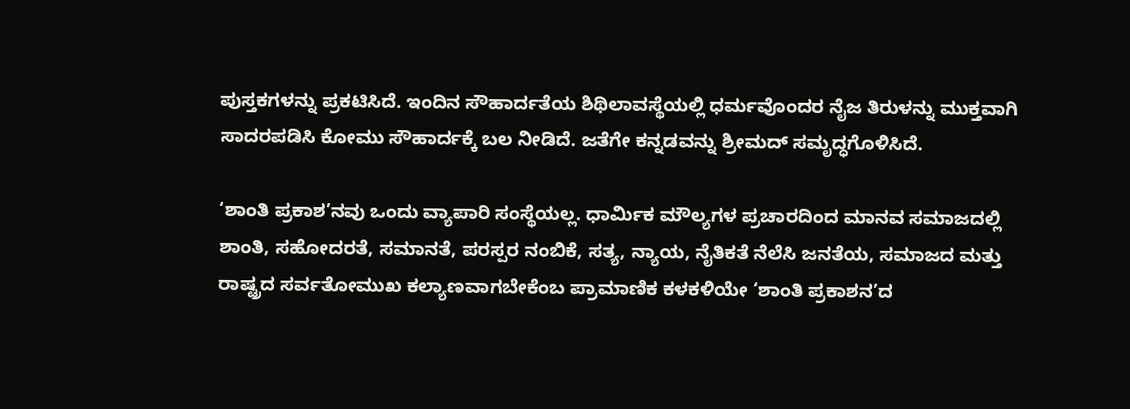ಪುಸ್ತಕಗಳನ್ನು ಪ್ರಕಟಿಸಿದೆ. ಇಂದಿನ ಸೌಹಾರ್ದತೆಯ ಶಿಥಿಲಾವಸ್ಥೆಯಲ್ಲಿ ಧರ್ಮವೊಂದರ ನೈಜ ತಿರುಳನ್ನು ಮುಕ್ತವಾಗಿ ಸಾದರಪಡಿಸಿ ಕೋಮು ಸೌಹಾರ್ದಕ್ಕೆ ಬಲ ನೀಡಿದೆ. ಜತೆಗೇ ಕನ್ನಡವನ್ನು ಶ್ರೀಮದ್ ಸಮೃದ್ಧಗೊಳಿಸಿದೆ.

‘ಶಾಂತಿ ಪ್ರಕಾಶ’ನವು ಒಂದು ವ್ಯಾಪಾರಿ ಸಂಸ್ಥೆಯಲ್ಲ. ಧಾರ್ಮಿಕ ಮೌಲ್ಯಗಳ ಪ್ರಚಾರದಿಂದ ಮಾನವ ಸಮಾಜದಲ್ಲಿ ಶಾಂತಿ, ಸಹೋದರತೆ, ಸಮಾನತೆ, ಪರಸ್ಪರ ನಂಬಿಕೆ, ಸತ್ಯ, ನ್ಯಾಯ, ನೈತಿಕತೆ ನೆಲೆಸಿ ಜನತೆಯ, ಸಮಾಜದ ಮತ್ತು ರಾಷ್ಟ್ರದ ಸರ್ವತೋಮುಖ ಕಲ್ಯಾಣವಾಗಬೇಕೆಂಬ ಪ್ರಾಮಾಣಿಕ ಕಳಕಳಿಯೇ ‘ಶಾಂತಿ ಪ್ರಕಾಶನ’ದ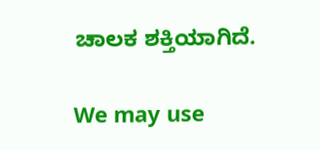ಚಾಲಕ ಶಕ್ತಿಯಾಗಿದೆ.

We may use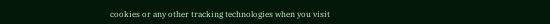cookies or any other tracking technologies when you visit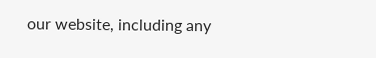our website, including any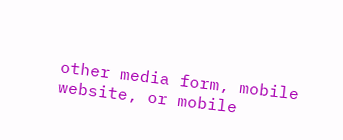other media form, mobile website, or mobile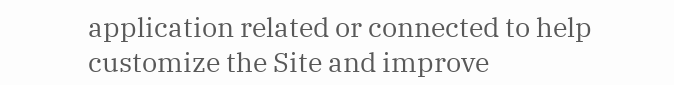application related or connected to help customize the Site and improve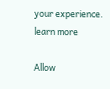your experience. learn more

Allow